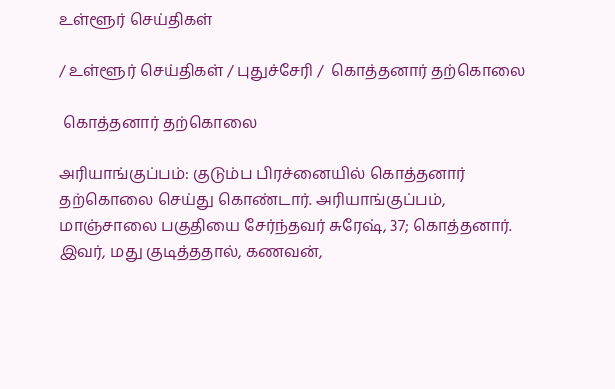உள்ளூர் செய்திகள்

/ உள்ளூர் செய்திகள் / புதுச்சேரி /  கொத்தனார் தற்கொலை

 கொத்தனார் தற்கொலை

அரியாங்குப்பம்: குடும்ப பிரச்னையில் கொத்தனார் தற்கொலை செய்து கொண்டார். அரியாங்குப்பம், மாஞ்சாலை பகுதியை சேர்ந்தவர் சுரேஷ், 37; கொத்தனார். இவர், மது குடித்ததால், கணவன்,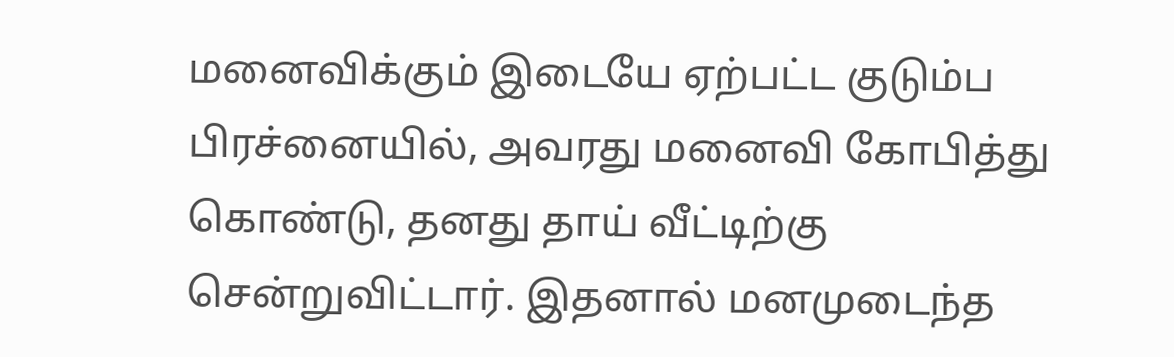மனைவிக்கும் இடையே ஏற்பட்ட குடும்ப பிரச்னையில், அவரது மனைவி கோபித்து கொண்டு, தனது தாய் வீட்டிற்கு சென்றுவிட்டார். இதனால் மனமுடைந்த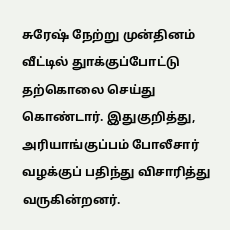சுரேஷ் நேற்று முன்தினம் வீட்டில் துாக்குப்போட்டு தற்கொலை செய்து கொண்டார். இதுகுறித்து, அரியாங்குப்பம் போலீசார் வழக்குப் பதிந்து விசாரித்து வருகின்றனர்.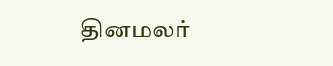தினமலர்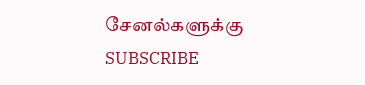சேனல்களுக்கு SUBSCRIBE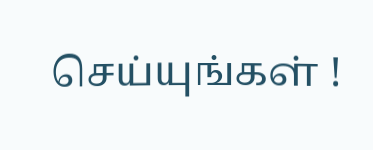செய்யுங்கள் !